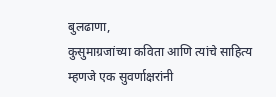बुलढाणा,
कुसुमाग्रजांच्या कविता आणि त्यांचे साहित्य म्हणजे एक सुवर्णाक्षरांनी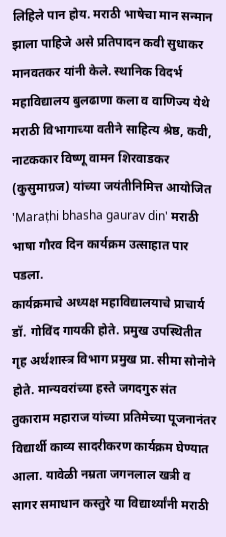लिहिले पान होय. मराठी भाषेचा मान सन्मान झाला पाहिजे असे प्रतिपादन कवी सुधाकर मानवतकर यांनी केले. स्थानिक विदर्भ महाविद्यालय बुलढाणा कला व वाणिज्य येथे मराठी विभागाच्या वतीने साहित्य श्रेष्ठ, कवी, नाटककार विष्णू वामन शिरवाडकर (कुसुमाग्रज) यांच्या जयंतीनिमित्त आयोजित 'Maraṭhi bhasha gaurav din' मराठी भाषा गौरव दिन कार्यक्रम उत्साहात पार पडला.
कार्यक्रमाचे अध्यक्ष महाविद्यालयाचे प्राचार्य डॉ. गोविंद गायकी होते. प्रमुख उपस्थितीत गृह अर्थशास्त्र विभाग प्रमुख प्रा. सीमा सोनोने होते. मान्यवरांच्या हस्ते जगदगुरु संत तुकाराम महाराज यांच्या प्रतिमेच्या पूजनानंतर विद्यार्थी काव्य सादरीकरण कार्यक्रम घेण्यात आला. यावेळी नम्रता जगनलाल खत्री व सागर समाधान कस्तुरे या विद्यार्थ्यांनी मराठी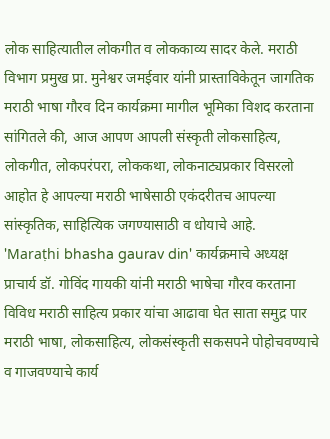लोक साहित्यातील लोकगीत व लोककाव्य सादर केले. मराठी विभाग प्रमुख प्रा. मुनेश्वर जमईवार यांनी प्रास्ताविकेतून जागतिक मराठी भाषा गौरव दिन कार्यक्रमा मागील भूमिका विशद करताना सांगितले की, आज आपण आपली संस्कृती लोकसाहित्य, लोकगीत, लोकपरंपरा, लोककथा, लोकनाट्यप्रकार विसरलो आहोत हे आपल्या मराठी भाषेसाठी एकंदरीतच आपल्या सांस्कृतिक, साहित्यिक जगण्यासाठी व धोयाचे आहे.
'Maraṭhi bhasha gaurav din' कार्यक्रमाचे अध्यक्ष प्राचार्य डॉ. गोविंद गायकी यांनी मराठी भाषेचा गौरव करताना विविध मराठी साहित्य प्रकार यांचा आढावा घेत साता समुद्र पार मराठी भाषा, लोकसाहित्य, लोकसंस्कृती सकसपने पोहोचवण्याचे व गाजवण्याचे कार्य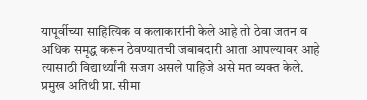यापूर्वीच्या साहित्यिक व कलाकारांनी केले आहे तो ठेवा जतन व अधिक समृद्ध करून ठेवण्यातची जबाबदारी आता आपल्यावर आहे त्यासाठी विद्यार्थ्यांनी सजग असले पाहिजे असे मत व्यक्त केले. प्रमुख अतिथी प्रा. सीमा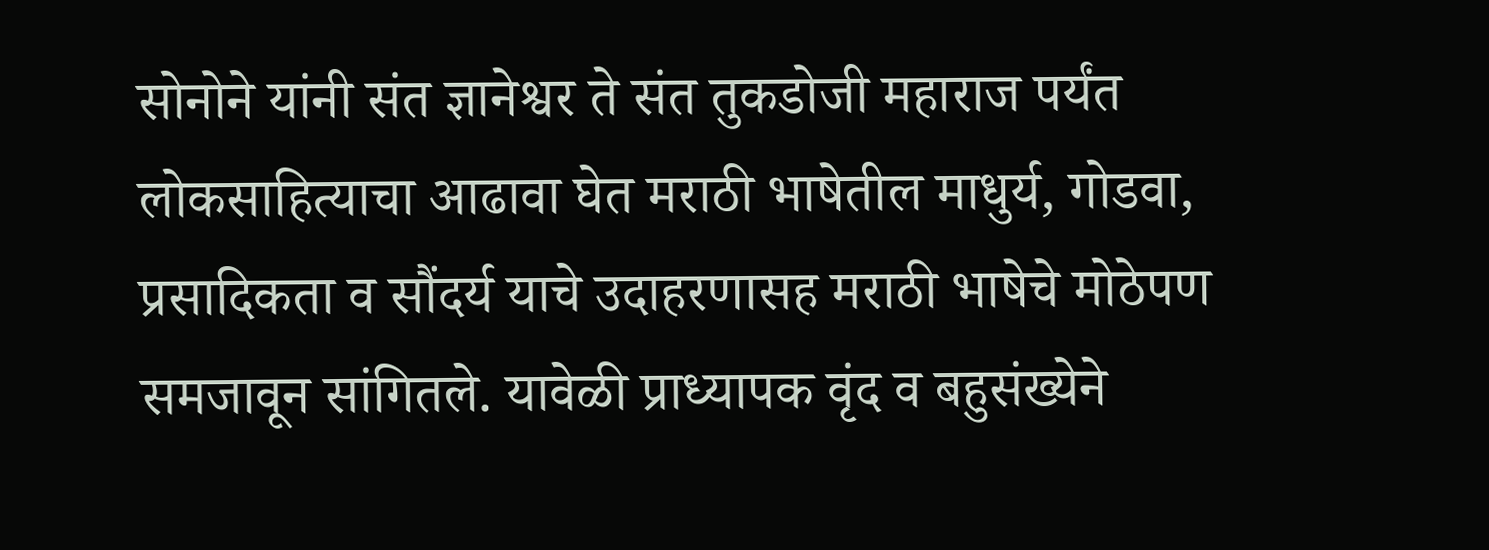सोनोने यांनी संत ज्ञानेश्वर ते संत तुकडोजी महाराज पर्यंत लोकसाहित्याचा आढावा घेत मराठी भाषेतील माधुर्य, गोडवा, प्रसादिकता व सौंदर्य याचे उदाहरणासह मराठी भाषेचे मोठेपण समजावून सांगितले. यावेळी प्राध्यापक वृंद व बहुसंख्येने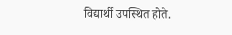विद्यार्थी उपस्थित होते.